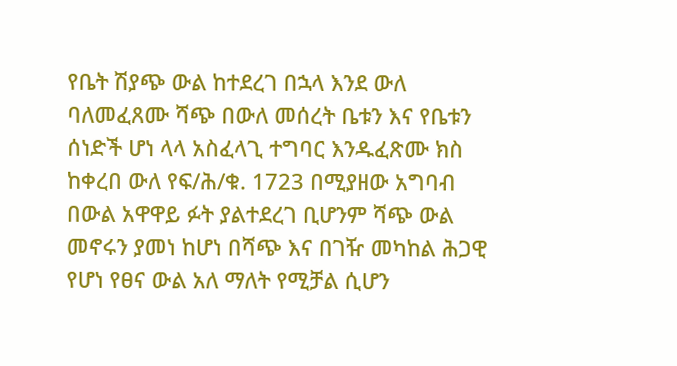የቤት ሽያጭ ውል ከተደረገ በኋላ እንደ ውለ ባለመፈጸሙ ሻጭ በውለ መሰረት ቤቱን እና የቤቱን ሰነድች ሆነ ላላ አስፈላጊ ተግባር እንዱፈጽሙ ክስ ከቀረበ ውለ የፍ/ሕ/ቁ. 1723 በሚያዘው አግባብ በውል አዋዋይ ፉት ያልተደረገ ቢሆንም ሻጭ ውል መኖሩን ያመነ ከሆነ በሻጭ እና በገዥ መካከል ሕጋዊ የሆነ የፀና ውል አለ ማለት የሚቻል ሲሆን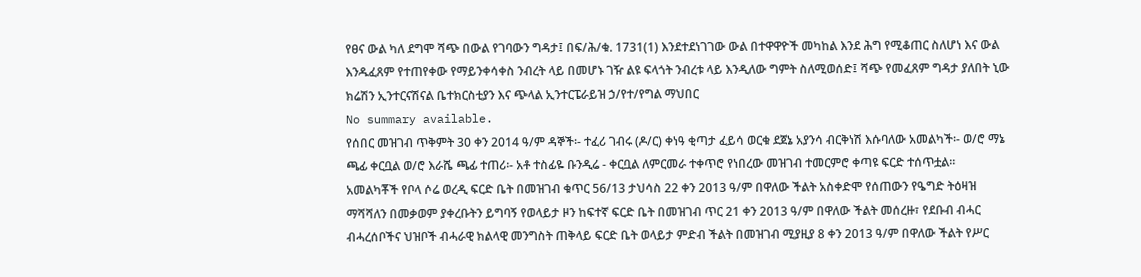የፀና ውል ካለ ደግሞ ሻጭ በውል የገባውን ግዳታ፤ በፍ/ሕ/ቁ. 1731(1) እንደተደነገገው ውል በተዋዋዮች መካከል እንደ ሕግ የሚቆጠር ስለሆነ እና ውል እንዱፈጸም የተጠየቀው የማይንቀሳቀስ ንብረት ላይ በመሆኑ ገዥ ልዩ ፍላጎት ንብረቱ ላይ እንዲለው ግምት ስለሚወሰድ፤ ሻጭ የመፈጸም ግዳታ ያለበት ኒው ክሬሽን ኢንተርናሽናል ቤተክርስቲያን እና ጭላል ኢንተርፔራይዝ ኃ/የተ/የግል ማህበር
No summary available.
የሰበር መዝገብ ጥቅምት 30 ቀን 2014 ዓ/ም ዳኞች፡- ተፈሪ ገብሩ (ዶ/ር) ቀነዓ ቂጣታ ፈይሳ ወርቁ ደጀኔ አያንሳ ብርቅነሽ እሱባለው አመልካች፡- ወ/ሮ ማኔ ጫፊ ቀርቧል ወ/ሮ እራሼ ጫፊ ተጠሪ፡- አቶ ተስፊዬ ቡንዲሬ - ቀርቧል ለምርመራ ተቀጥሮ የነበረው መዝገብ ተመርምሮ ቀጣዩ ፍርድ ተሰጥቷል።
አመልካቾች የቦላ ሶሬ ወረዲ ፍርድ ቤት በመዝገብ ቁጥር 56/13 ታህሳስ 22 ቀን 2013 ዓ/ም በዋለው ችልት አስቀድሞ የሰጠውን የዔግድ ትዕዛዝ ማሻሻለን በመቃወም ያቀረቡትን ይግባኝ የወላይታ ዞን ከፍተኛ ፍርድ ቤት በመዝገብ ጥር 21 ቀን 2013 ዓ/ም በዋለው ችልት መሰረዙ፣ የደቡብ ብሓር ብሓረሰቦችና ህዝቦች ብሓራዊ ክልላዊ መንግስት ጠቅላይ ፍርድ ቤት ወላይታ ምድብ ችልት በመዝገብ ሚያዚያ 8 ቀን 2013 ዓ/ም በዋለው ችልት የሥር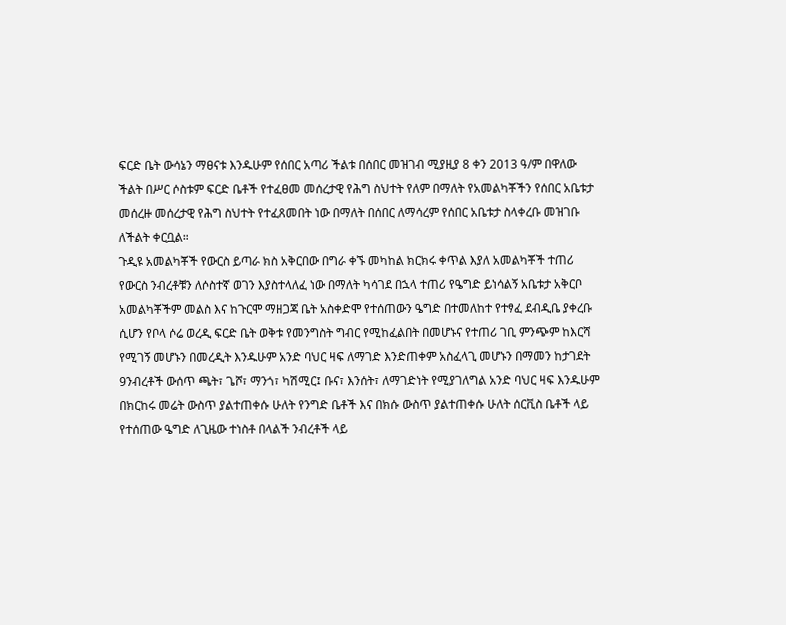ፍርድ ቤት ውሳኔን ማፀናቱ እንዱሁም የሰበር አጣሪ ችልቱ በሰበር መዝገብ ሚያዚያ 8 ቀን 2013 ዓ/ም በዋለው ችልት በሥር ሶስቱም ፍርድ ቤቶች የተፈፀመ መሰረታዊ የሕግ ስህተት የለም በማለት የአመልካቾችን የሰበር አቤቱታ መሰረዙ መሰረታዊ የሕግ ስህተት የተፈጸመበት ነው በማለት በሰበር ለማሳረም የሰበር አቤቱታ ስላቀረቡ መዝገቡ ለችልት ቀርቧል።
ጉዲዩ አመልካቾች የውርስ ይጣራ ክስ አቅርበው በግራ ቀኙ መካከል ክርክሩ ቀጥል እያለ አመልካቾች ተጠሪ የውርስ ንብረቶቹን ለሶስተኛ ወገን እያስተላለፈ ነው በማለት ካሳገደ በኋላ ተጠሪ የዔግድ ይነሳልኝ አቤቱታ አቅርቦ አመልካቾችም መልስ እና ከጉርሞ ማዘጋጃ ቤት አስቀድሞ የተሰጠውን ዔግድ በተመለከተ የተፃፈ ደብዲቤ ያቀረቡ ሲሆን የቦላ ሶሬ ወረዲ ፍርድ ቤት ወቅቱ የመንግስት ግብር የሚከፈልበት በመሆኑና የተጠሪ ገቢ ምንጭም ከእርሻ የሚገኝ መሆኑን በመረዲት እንዱሁም አንድ ባህር ዛፍ ለማገድ እንድጠቀም አስፈላጊ መሆኑን በማመን ከታገደት 9ንብረቶች ውሰጥ ጫት፣ ጌሾ፣ ማንጎ፣ ካሽሚር፤ ቡና፣ እንሰት፣ ለማገድነት የሚያገለግል አንድ ባህር ዛፍ እንዱሁም በክርከሩ መሬት ውስጥ ያልተጠቀሱ ሁለት የንግድ ቤቶች እና በክሱ ውስጥ ያልተጠቀሱ ሁለት ሰርቪስ ቤቶች ላይ የተሰጠው ዔግድ ለጊዜው ተነስቶ በላልች ንብረቶች ላይ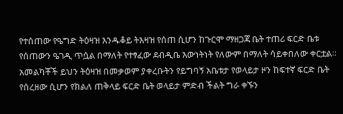የተሰጠው የዔግድ ትዕዛዝ እንዱቆይ ትእዛዝ የሰጠ ሲሆን ከጉርሞ ማዘጋጃ ቤት ተጠሪ ፍርድ ቤቱ የሰጠውን ዔገዲ ጥሷል በማለት የተፃፈው ደብዲቤ እውነትነት የለውም በማለት ሳይቀበለው ቀርቷል። አመልካቾች ይህን ትዕዛዝ በመቃወም ያቀረቡትን የይግባኝ አቤቱታ የወላይታ ዞን ከፍተኛ ፍርድ ቤት የሰረዘው ሲሆን የክልለ ጠቅላይ ፍርድ ቤት ወላይታ ምድብ ችልት ግራ ቀኙን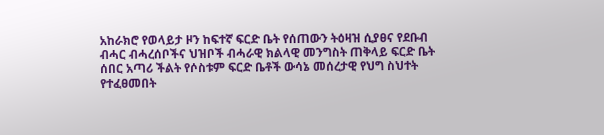አከራክሮ የወላይታ ዞን ከፍተኛ ፍርድ ቤት የሰጠውን ትዕዛዝ ሲያፀና የደቡብ ብሓር ብሓረሰቦችና ህዝቦች ብሓራዊ ክልላዊ መንግስት ጠቅላይ ፍርድ ቤት ሰበር አጣሪ ችልት የሶስቱም ፍርድ ቤቶች ውሳኔ መሰረታዊ የህግ ስህተት የተፈፀመበት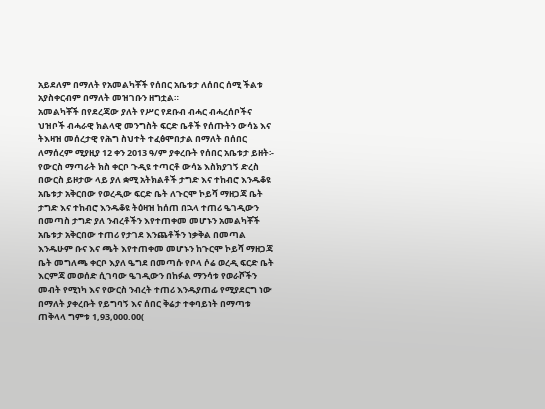አይደለም በማለት የአመልካቾች የሰበር አቤቱታ ለሰበር ሰሚ ችልቱ አያስቀርብም በማለት መዝገቡን ዘግቷል።
አመልካቾች በየደረጃው ያለት የሥር የደቡብ ብሓር ብሓረሰቦችና ህዝቦች ብሓራዊ ክልላዊ መንግስት ፍርድ ቤቶች የሰጡትን ውሳኔ እና ትእዛዝ መሰረታዊ የሕግ ስህተት ተፈፅሞበታል በማለት በሰበር ለማሰረም ሚያዚያ 12 ቀን 2013 ዓ/ም ያቀረቡት የሰበር አቤቱታ ይዘት፡- የውርስ ማጣራት ክስ ቀርቦ ጉዲዩ ተጣርቶ ውሳኔ እስክያገኝ ድረስ በውርስ ይዞታው ላይ ያለ ቋሚ አትክልቶች ታግድ እና ተከብሮ እንዱቆዩ አቤቱታ አቅርበው የወረዲው ፍርድ ቤት ለጉርሞ ኮይሻ ማዘጋጃ ቤት ታግድ እና ተከብሮ እንዱቆዩ ትዕዛዝ ከሰጠ በኋላ ተጠሪ ዔገዲውን በመጣስ ታግድ ያለ ንብረቶችን እየተጠቀመ መሆኑን አመልካቾች አቤቱታ አቅርበው ተጠሪ የታገደ እንጨቶችን ነቃቅል በመጣል እንዱሁም ቡና እና ጫት እየተጠቀመ መሆኑን ከጉርሞ ኮይሻ ማዘጋጃ ቤት መግለጫ ቀርቦ እያለ ዔግደ በመጣሱ የቦላ ሶሬ ወረዲ ፍርድ ቤት እርምጃ መወሰድ ሲገባው ዔገዲውን በከፉል ማንሳቱ የወራሾችን መብት የሚነካ እና የውርስ ንብረት ተጠሪ እንዱያጠፊ የሚያደርግ ነው በማለት ያቀረቡት የይግባኝ እና ሰበር ቅሬታ ተቀባይነት በማጣቱ ጠቅላላ ግምቱ 1,93,000.00(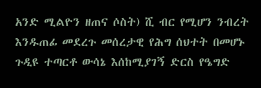አንድ ሚልዮን ዘጠና ሶስት) ሺ ብር የሚሆን ንብረት እንዱጠፊ መደረጉ መሰረታዊ የሕግ ሰህተት በመሆኑ ጉዲዩ ተጣርቶ ውሳኔ እሰከሚያገኝ ድርስ የዔግድ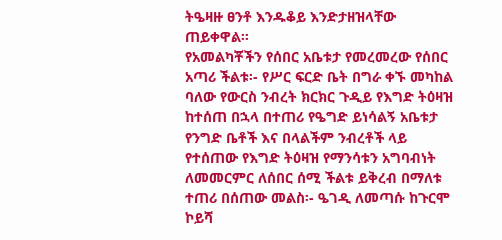ትዔዛዙ ፀንቶ እንዱቆይ እንድታዘዝላቸው ጠይቀዋል።
የአመልካቾችን የሰበር አቤቱታ የመረመረው የሰበር አጣሪ ችልቱ፡- የሥር ፍርድ ቤት በግራ ቀኙ መካከል ባለው የውርስ ንብረት ክርክር ጉዲይ የእግድ ትዕዛዝ ከተሰጠ በኋላ በተጠሪ የዔግድ ይነሳልኝ አቤቱታ የንግድ ቤቶች እና በላልችም ንብረቶች ላይ የተሰጠው የእግድ ትዕዛዝ የማንሳቱን አግባብነት ለመመርምር ለሰበር ሰሚ ችልቱ ይቅረብ በማለቱ ተጠሪ በሰጠው መልስ፡- ዔገዲ ለመጣሱ ከጉርሞ ኮይሻ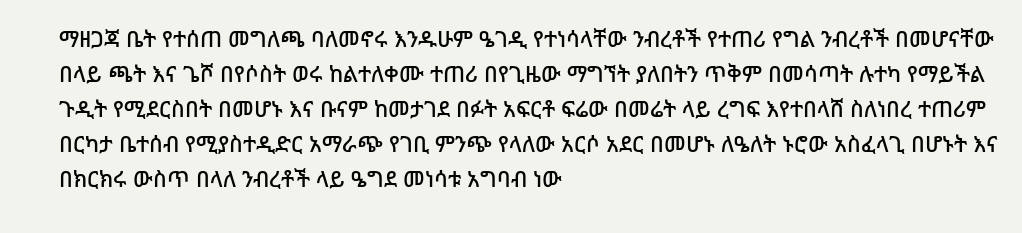ማዘጋጃ ቤት የተሰጠ መግለጫ ባለመኖሩ እንዱሁም ዔገዲ የተነሳላቸው ንብረቶች የተጠሪ የግል ንብረቶች በመሆናቸው በላይ ጫት እና ጌሾ በየሶስት ወሩ ከልተለቀሙ ተጠሪ በየጊዜው ማግኘት ያለበትን ጥቅም በመሳጣት ሉተካ የማይችል ጉዲት የሚደርስበት በመሆኑ እና ቡናም ከመታገደ በፉት አፍርቶ ፍሬው በመሬት ላይ ረግፍ እየተበላሸ ስለነበረ ተጠሪም በርካታ ቤተሰብ የሚያስተዲድር አማራጭ የገቢ ምንጭ የላለው አርሶ አደር በመሆኑ ለዔለት ኑሮው አስፈላጊ በሆኑት እና በክርክሩ ውስጥ በላለ ንብረቶች ላይ ዔግደ መነሳቱ አግባብ ነው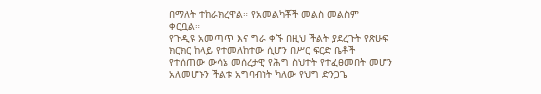በማለት ተከራክረዋል። የአመልካቾች መልስ መልስም ቀርቧል።
የጉዲዩ አመጣጥ እና ግራ ቀኙ በዚህ ችልት ያደረጉት የጽሁፍ ክርክር ከላይ የተመለከተው ሲሆን በሥር ፍርድ ቤቶች የተሰጠው ውሳኔ መሰረታዊ የሕግ ስህተት የተፈፀመበት መሆን አለመሆኑን ችልቱ አግባብነት ካለው የህግ ድንጋጌ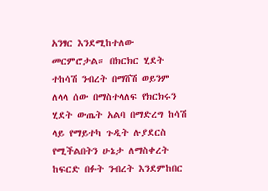አንፃር እንደሚከተለው መርምሮታል። በክርክር ሂደት ተከሳሽ ንብረት በማሸሽ ወይንም ለላላ ሰው በማስተላለፍ የክርክሩን ሂደት ውጤት አልባ በማድረግ ከሳሽ ላይ የማይተካ ጉዲት ሉያደርስ የሚችልበትን ሁኔታ ለማስቀረት ከፍርድ በፉት ንብረት እንደምከበር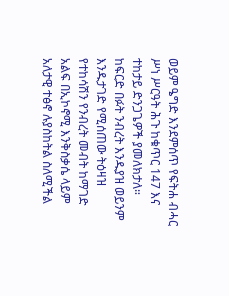ወይም ዔግድ እንደምሰጥ የፍትሐ ብሓር ሥነ ሥርዓት ሕጉ ከቁጥር 147 እና ተከታይ ድንጋጌዎች ያመለክታለ። ከፍርድ በፉት ንብረት እንዱያዝ ወይንም እንዱታገድ የሚሰጠው ትዕዛዝ የተከሳሽን የንብረት መብት ከማገድ አልፍ በኢኮኖሚ እንቅስቃሴ ላይም አለታዊ ተፅኖ ሉያስከትል ስለሚችል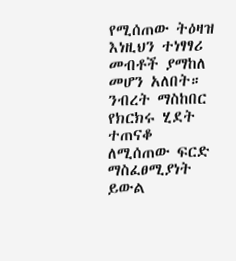የሚሰጠው ትዕዛዝ እነዚህን ተነፃፃሪ መብቶች ያማከለ መሆን አለበት። ንብረት ማስከበር የክርክሩ ሂደት ተጠናቆ ለሚሰጠው ፍርድ ማስፈፀሚያነት ይውል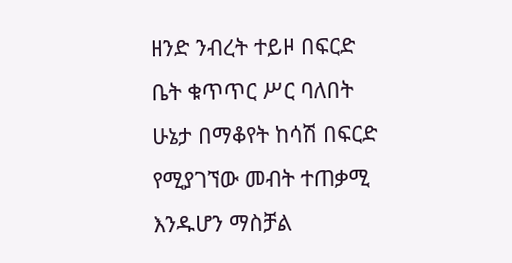ዘንድ ንብረት ተይዞ በፍርድ ቤት ቁጥጥር ሥር ባለበት ሁኔታ በማቆየት ከሳሽ በፍርድ የሚያገኘው መብት ተጠቃሚ እንዱሆን ማስቻል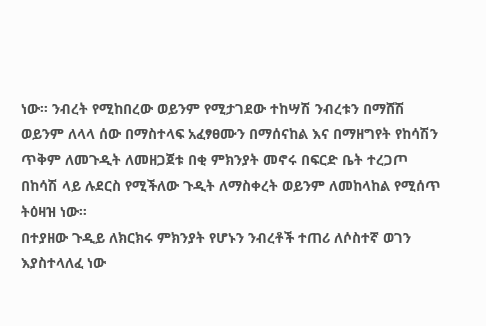ነው። ንብረት የሚከበረው ወይንም የሚታገደው ተከሣሽ ንብረቱን በማሸሽ ወይንም ለላላ ሰው በማስተላፍ አፈፃፀሙን በማሰናከል እና በማዘግየት የከሳሽን ጥቅም ለመጉዲት ለመዘጋጀቱ በቂ ምክንያት መኖሩ በፍርድ ቤት ተረጋጦ በከሳሽ ላይ ሉደርስ የሚችለው ጉዲት ለማስቀረት ወይንም ለመከላከል የሚሰጥ ትዕዛዝ ነው።
በተያዘው ጉዲይ ለክርክሩ ምክንያት የሆኑን ንብረቶች ተጠሪ ለሶስተኛ ወገን እያስተላለፈ ነው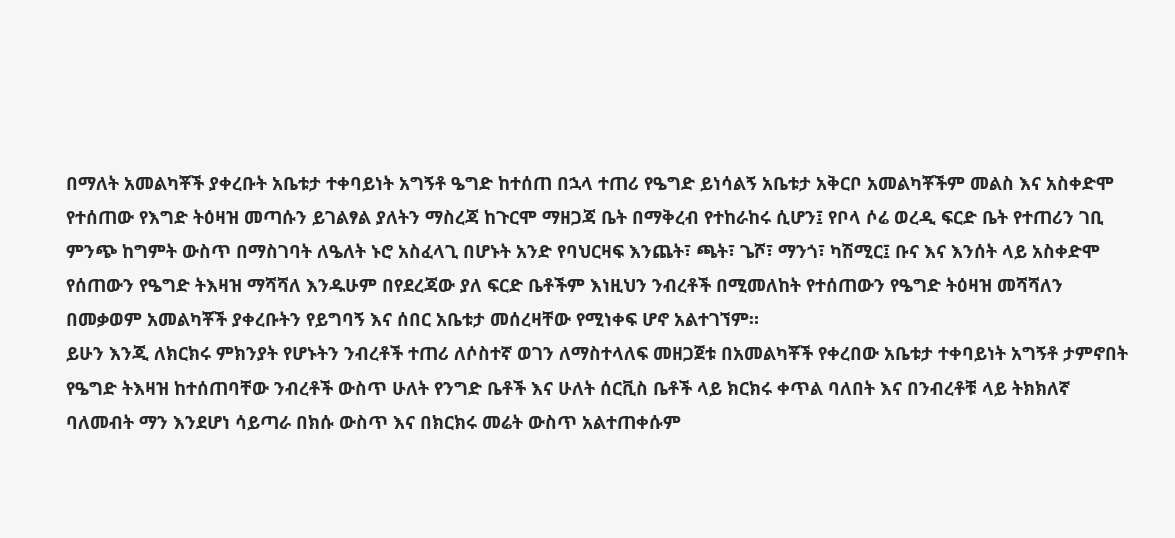በማለት አመልካቾች ያቀረቡት አቤቱታ ተቀባይነት አግኝቶ ዔግድ ከተሰጠ በኋላ ተጠሪ የዔግድ ይነሳልኝ አቤቱታ አቅርቦ አመልካቾችም መልስ እና አስቀድሞ የተሰጠው የእግድ ትዕዛዝ መጣሱን ይገልፃል ያለትን ማስረጃ ከጉርሞ ማዘጋጃ ቤት በማቅረብ የተከራከሩ ሲሆን፤ የቦላ ሶሬ ወረዲ ፍርድ ቤት የተጠሪን ገቢ ምንጭ ከግምት ውስጥ በማስገባት ለዔለት ኑሮ አስፈላጊ በሆኑት አንድ የባህርዛፍ እንጨት፣ ጫት፣ ጌሾ፣ ማንጎ፣ ካሽሚር፤ ቡና እና እንሰት ላይ አስቀድሞ የሰጠውን የዔግድ ትእዛዝ ማሻሻለ እንዱሁም በየደረጃው ያለ ፍርድ ቤቶችም እነዚህን ንብረቶች በሚመለከት የተሰጠውን የዔግድ ትዕዛዝ መሻሻለን በመቃወም አመልካቾች ያቀረቡትን የይግባኝ እና ሰበር አቤቱታ መሰረዛቸው የሚነቀፍ ሆኖ አልተገኘም።
ይሁን እንጂ ለክርክሩ ምክንያት የሆኑትን ንብረቶች ተጠሪ ለሶስተኛ ወገን ለማስተላለፍ መዘጋጀቱ በአመልካቾች የቀረበው አቤቱታ ተቀባይነት አግኝቶ ታምኖበት የዔግድ ትእዛዝ ከተሰጠባቸው ንብረቶች ውስጥ ሁለት የንግድ ቤቶች እና ሁለት ሰርቪስ ቤቶች ላይ ክርክሩ ቀጥል ባለበት እና በንብረቶቹ ላይ ትክክለኛ ባለመብት ማን እንደሆነ ሳይጣራ በክሱ ውስጥ እና በክርክሩ መሬት ውስጥ አልተጠቀሱም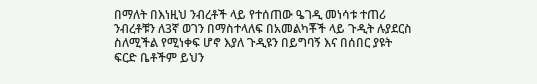በማለት በእነዚህ ንብረቶች ላይ የተሰጠው ዔገዲ መነሳቱ ተጠሪ ንብረቶቹን ለ3ኛ ወገን በማስተላለፍ በአመልካቾች ላይ ጉዲት ሉያደርስ ስለሚችል የሚነቀፍ ሆኖ እያለ ጉዲዩን በይግባኝ እና በሰበር ያዩት ፍርድ ቤቶችም ይህን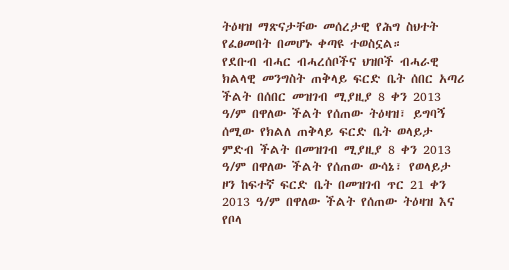ትዕዛዝ ማጽናታቸው መሰረታዊ የሕግ ስህተት የፈፀመበት በመሆኑ ቀጣዩ ተወስኗል።
የደቡብ ብሓር ብሓረሰቦችና ህዝቦች ብሓራዊ ክልላዊ መንግስት ጠቅላይ ፍርድ ቤት ሰበር አጣሪ ችልት በሰበር መዝገብ ሚያዚያ 8 ቀን 2013 ዓ/ም በዋለው ችልት የሰጠው ትዕዛዝ፣ ይግባኝ ሰሚው የክልለ ጠቅላይ ፍርድ ቤት ወላይታ ምድብ ችልት በመዝገብ ሚያዚያ 8 ቀን 2013 ዓ/ም በዋለው ችልት የሰጠው ውሳኔ፣ የወላይታ ዞን ከፍተኛ ፍርድ ቤት በመዝገብ ጥር 21 ቀን 2013 ዓ/ም በዋለው ችልት የሰጠው ትዕዛዝ እና የቦላ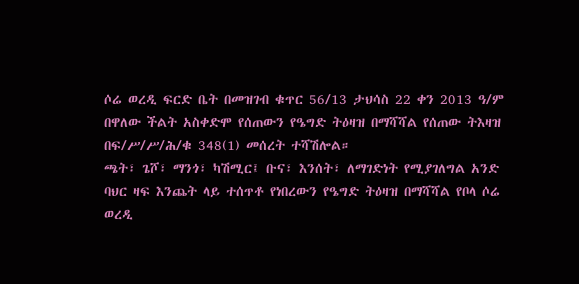ሶሬ ወረዲ ፍርድ ቤት በመዝገብ ቁጥር 56/13 ታህሳስ 22 ቀን 2013 ዓ/ም በዋለው ችልት አስቀድሞ የሰጠውን የዔግድ ትዕዛዝ በማሻሻል የሰጠው ትእዛዝ በፍ/ሥ/ሥ/ሕ/ቁ 348(1) መሰረት ተሻሽሎል።
ጫት፣ ጌሾ፣ ማንጎ፣ ካሽሚር፤ ቡና፣ እንሰት፣ ለማገድነት የሚያገለግል አንድ ባህር ዛፍ እንጨት ላይ ተሰጥቶ የነበረውን የዔግድ ትዕዛዝ በማሻሻል የቦላ ሶሬ ወረዲ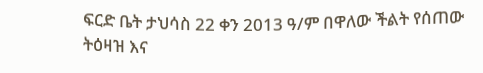ፍርድ ቤት ታህሳስ 22 ቀን 2013 ዓ/ም በዋለው ችልት የሰጠው ትዕዛዝ እና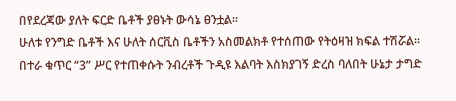በየደረጃው ያለት ፍርድ ቤቶች ያፀኑት ውሳኔ ፀንቷል።
ሁለቱ የንግድ ቤቶች እና ሁለት ሰርቪስ ቤቶችን አስመልክቶ የተሰጠው የትዕዛዝ ክፍል ተሽሯል።
በተራ ቁጥር “3” ሥር የተጠቀሱት ንብረቶች ጉዲዩ እልባት እስክያገኝ ድረስ ባለበት ሁኔታ ታግድ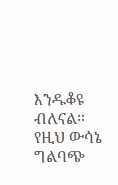እንዱቆዩ ብለናል።
የዚህ ውሳኔ ግልባጭ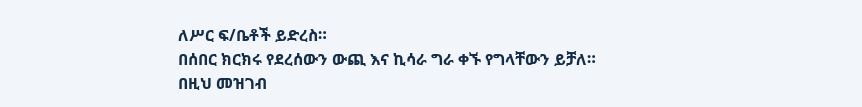ለሥር ፍ/ቤቶች ይድረስ።
በሰበር ክርክሩ የደረሰውን ውጪ እና ኪሳራ ግራ ቀኙ የግላቸውን ይቻለ።
በዚህ መዝገብ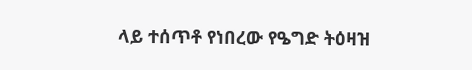ላይ ተሰጥቶ የነበረው የዔግድ ትዕዛዝ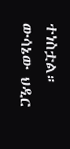ተነስቷል።
ውሳኔው ህዲር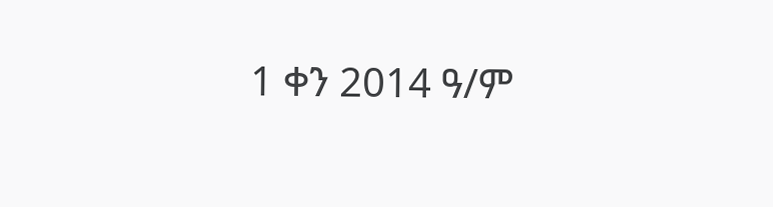1 ቀን 2014 ዓ/ም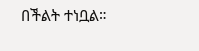በችልት ተነቧል።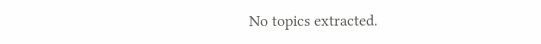No topics extracted.